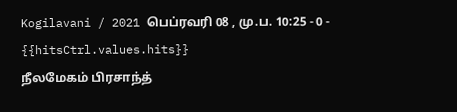Kogilavani / 2021 பெப்ரவரி 08 , மு.ப. 10:25 - 0 - {{hitsCtrl.values.hits}}
நீலமேகம் பிரசாந்த்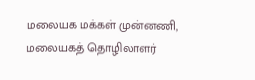மலையக மக்கள் முன்னணி, மலையகத் தொழிலாளர்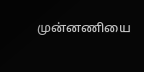முன்னணியை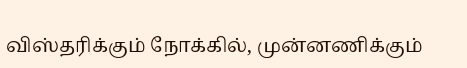விஸ்தரிக்கும் நோக்கில், முன்னணிக்கும்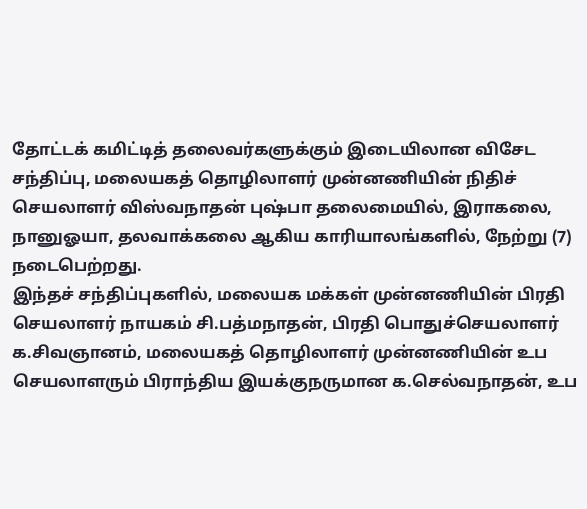தோட்டக் கமிட்டித் தலைவர்களுக்கும் இடையிலான விசேட சந்திப்பு, மலையகத் தொழிலாளர் முன்னணியின் நிதிச் செயலாளர் விஸ்வநாதன் புஷ்பா தலைமையில், இராகலை, நானுஓயா, தலவாக்கலை ஆகிய காரியாலங்களில், நேற்று (7) நடைபெற்றது.
இந்தச் சந்திப்புகளில், மலையக மக்கள் முன்னணியின் பிரதி செயலாளர் நாயகம் சி.பத்மநாதன், பிரதி பொதுச்செயலாளர் க.சிவஞானம், மலையகத் தொழிலாளர் முன்னணியின் உப செயலாளரும் பிராந்திய இயக்குநருமான க.செல்வநாதன், உப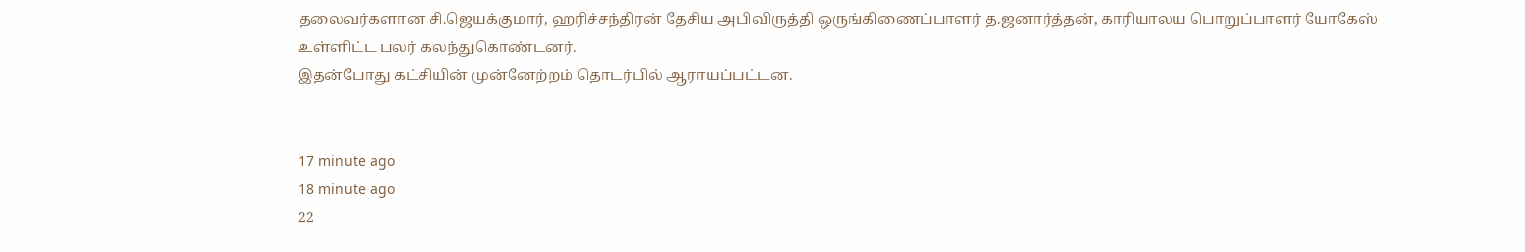தலைவர்களான சி.ஜெயக்குமார், ஹரிச்சந்திரன் தேசிய அபிவிருத்தி ஒருங்கிணைப்பாளர் த.ஜனார்த்தன், காரியாலய பொறுப்பாளர் யோகேஸ் உள்ளிட்ட பலர் கலந்துகொண்டனர்.
இதன்போது கட்சியின் முன்னேற்றம் தொடர்பில் ஆராயப்பட்டன.


17 minute ago
18 minute ago
22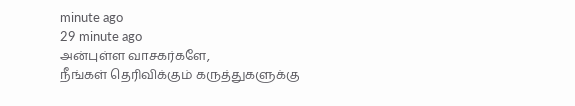minute ago
29 minute ago
அன்புள்ள வாசகர்களே,
நீங்கள் தெரிவிக்கும் கருத்துகளுக்கு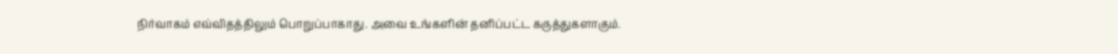நிர்வாகம் எவ்விதத்திலும் பொறுப்பாகாது. அவை உங்களின் தனிப்பட்ட கருத்துகளாகும்.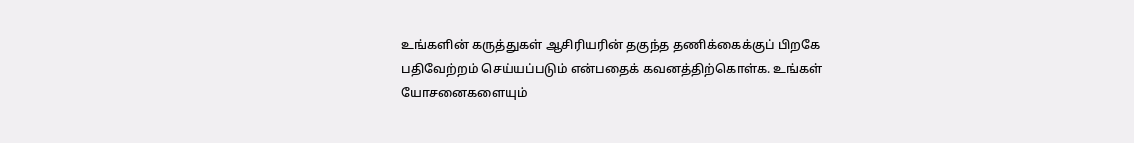உங்களின் கருத்துகள் ஆசிரியரின் தகுந்த தணிக்கைக்குப் பிறகே பதிவேற்றம் செய்யப்படும் என்பதைக் கவனத்திற்கொள்க. உங்கள் யோசனைகளையும்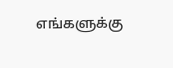எங்களுக்கு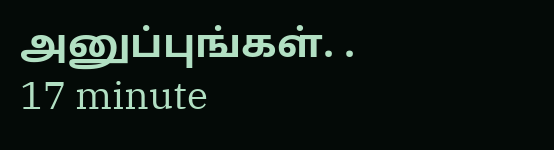அனுப்புங்கள். .
17 minute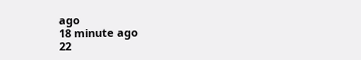ago
18 minute ago
22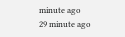minute ago
29 minute ago